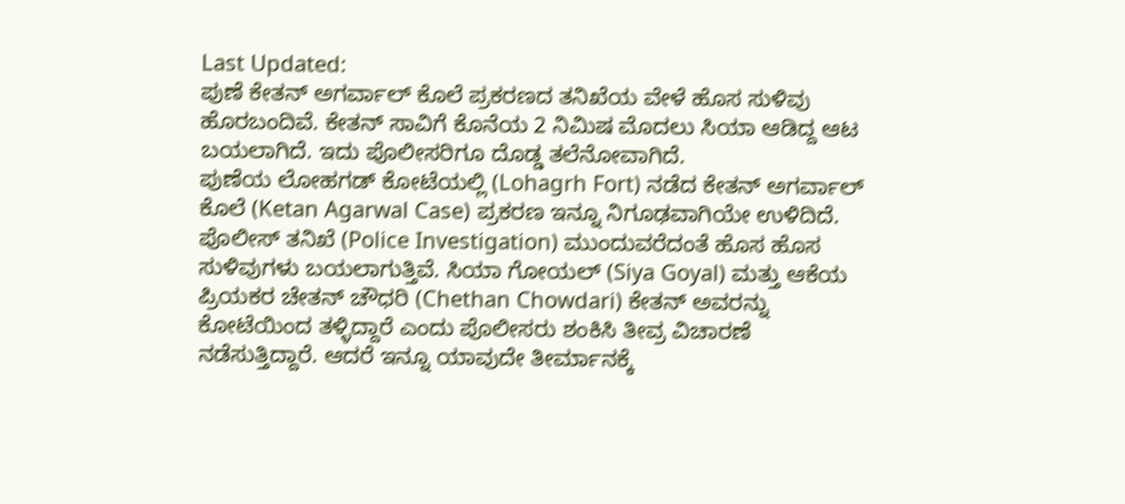Last Updated:
ಪುಣೆ ಕೇತನ್ ಅಗರ್ವಾಲ್ ಕೊಲೆ ಪ್ರಕರಣದ ತನಿಖೆಯ ವೇಳೆ ಹೊಸ ಸುಳಿವು ಹೊರಬಂದಿವೆ. ಕೇತನ್ ಸಾವಿಗೆ ಕೊನೆಯ 2 ನಿಮಿಷ ಮೊದಲು ಸಿಯಾ ಆಡಿದ್ದ ಆಟ ಬಯಲಾಗಿದೆ. ಇದು ಪೊಲೀಸರಿಗೂ ದೊಡ್ಡ ತಲೆನೋವಾಗಿದೆ.
ಪುಣೆಯ ಲೋಹಗಡ್ ಕೋಟೆಯಲ್ಲಿ (Lohagrh Fort) ನಡೆದ ಕೇತನ್ ಅಗರ್ವಾಲ್ ಕೊಲೆ (Ketan Agarwal Case) ಪ್ರಕರಣ ಇನ್ನೂ ನಿಗೂಢವಾಗಿಯೇ ಉಳಿದಿದೆ. ಪೊಲೀಸ್ ತನಿಖೆ (Police Investigation) ಮುಂದುವರೆದಂತೆ ಹೊಸ ಹೊಸ ಸುಳಿವುಗಳು ಬಯಲಾಗುತ್ತಿವೆ. ಸಿಯಾ ಗೋಯಲ್ (Siya Goyal) ಮತ್ತು ಆಕೆಯ ಪ್ರಿಯಕರ ಚೇತನ್ ಚೌಧರಿ (Chethan Chowdari) ಕೇತನ್ ಅವರನ್ನು ಕೋಟೆಯಿಂದ ತಳ್ಳಿದ್ದಾರೆ ಎಂದು ಪೊಲೀಸರು ಶಂಕಿಸಿ ತೀವ್ರ ವಿಚಾರಣೆ ನಡೆಸುತ್ತಿದ್ದಾರೆ. ಆದರೆ ಇನ್ನೂ ಯಾವುದೇ ತೀರ್ಮಾನಕ್ಕೆ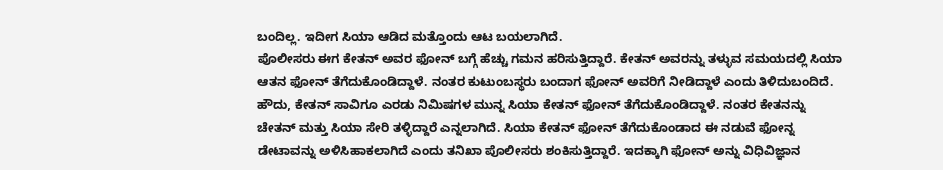ಬಂದಿಲ್ಲ. ಇದೀಗ ಸಿಯಾ ಆಡಿದ ಮತ್ತೊಂದು ಆಟ ಬಯಲಾಗಿದೆ.
ಪೊಲೀಸರು ಈಗ ಕೇತನ್ ಅವರ ಫೋನ್ ಬಗ್ಗೆ ಹೆಚ್ಚು ಗಮನ ಹರಿಸುತ್ತಿದ್ದಾರೆ. ಕೇತನ್ ಅವರನ್ನು ತಳ್ಳುವ ಸಮಯದಲ್ಲಿ ಸಿಯಾ ಆತನ ಫೋನ್ ತೆಗೆದುಕೊಂಡಿದ್ದಾಳೆ. ನಂತರ ಕುಟುಂಬಸ್ಥರು ಬಂದಾಗ ಫೋನ್ ಅವರಿಗೆ ನೀಡಿದ್ದಾಳೆ ಎಂದು ತಿಳಿದುಬಂದಿದೆ.
ಹೌದು, ಕೇತನ್ ಸಾವಿಗೂ ಎರಡು ನಿಮಿಷಗಳ ಮುನ್ನ ಸಿಯಾ ಕೇತನ್ ಫೋನ್ ತೆಗೆದುಕೊಂಡಿದ್ದಾಳೆ. ನಂತರ ಕೇತನನ್ನು ಚೇತನ್ ಮತ್ತು ಸಿಯಾ ಸೇರಿ ತಳ್ಳಿದ್ದಾರೆ ಎನ್ನಲಾಗಿದೆ. ಸಿಯಾ ಕೇತನ್ ಫೋನ್ ತೆಗೆದುಕೊಂಡಾದ ಈ ನಡುವೆ ಫೋನ್ನ ಡೇಟಾವನ್ನು ಅಳಿಸಿಹಾಕಲಾಗಿದೆ ಎಂದು ತನಿಖಾ ಪೊಲೀಸರು ಶಂಕಿಸುತ್ತಿದ್ದಾರೆ. ಇದಕ್ಕಾಗಿ ಫೋನ್ ಅನ್ನು ವಿಧಿವಿಜ್ಞಾನ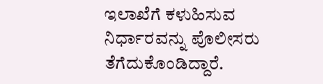ಇಲಾಖೆಗೆ ಕಳುಹಿಸುವ ನಿರ್ಧಾರವನ್ನು ಪೊಲೀಸರು ತೆಗೆದುಕೊಂಡಿದ್ದಾರೆ.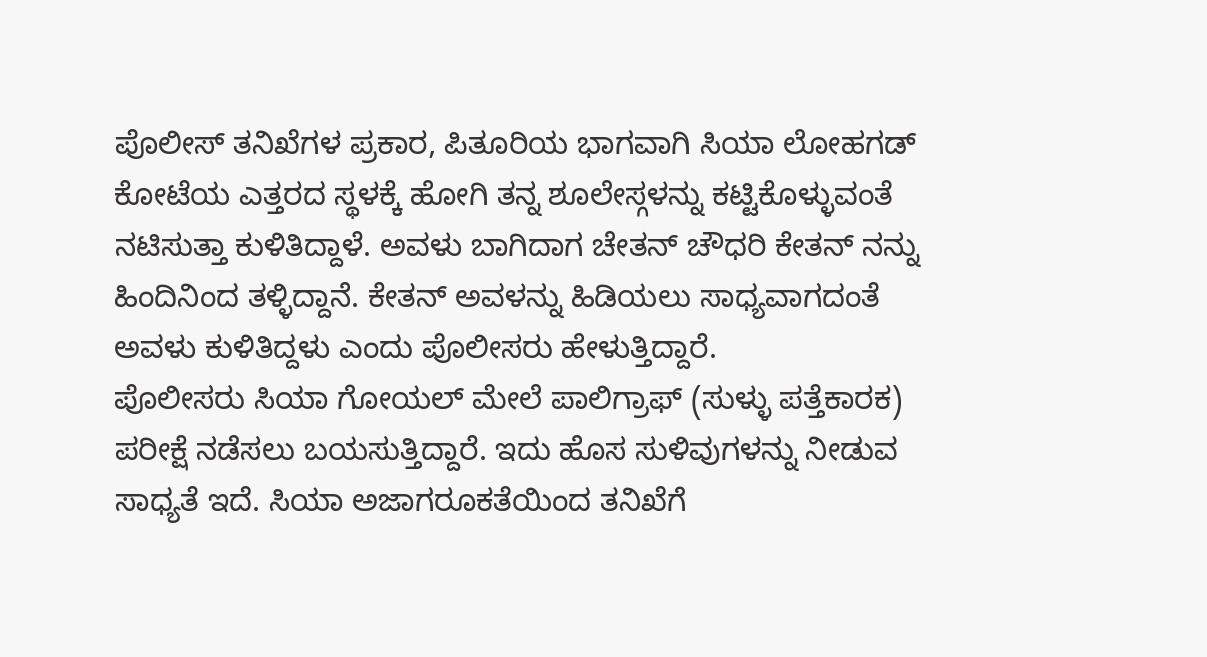ಪೊಲೀಸ್ ತನಿಖೆಗಳ ಪ್ರಕಾರ, ಪಿತೂರಿಯ ಭಾಗವಾಗಿ ಸಿಯಾ ಲೋಹಗಡ್ ಕೋಟೆಯ ಎತ್ತರದ ಸ್ಥಳಕ್ಕೆ ಹೋಗಿ ತನ್ನ ಶೂಲೇಸ್ಗಳನ್ನು ಕಟ್ಟಿಕೊಳ್ಳುವಂತೆ ನಟಿಸುತ್ತಾ ಕುಳಿತಿದ್ದಾಳೆ. ಅವಳು ಬಾಗಿದಾಗ ಚೇತನ್ ಚೌಧರಿ ಕೇತನ್ ನನ್ನು ಹಿಂದಿನಿಂದ ತಳ್ಳಿದ್ದಾನೆ. ಕೇತನ್ ಅವಳನ್ನು ಹಿಡಿಯಲು ಸಾಧ್ಯವಾಗದಂತೆ ಅವಳು ಕುಳಿತಿದ್ದಳು ಎಂದು ಪೊಲೀಸರು ಹೇಳುತ್ತಿದ್ದಾರೆ.
ಪೊಲೀಸರು ಸಿಯಾ ಗೋಯಲ್ ಮೇಲೆ ಪಾಲಿಗ್ರಾಫ್ (ಸುಳ್ಳು ಪತ್ತೆಕಾರಕ) ಪರೀಕ್ಷೆ ನಡೆಸಲು ಬಯಸುತ್ತಿದ್ದಾರೆ. ಇದು ಹೊಸ ಸುಳಿವುಗಳನ್ನು ನೀಡುವ ಸಾಧ್ಯತೆ ಇದೆ. ಸಿಯಾ ಅಜಾಗರೂಕತೆಯಿಂದ ತನಿಖೆಗೆ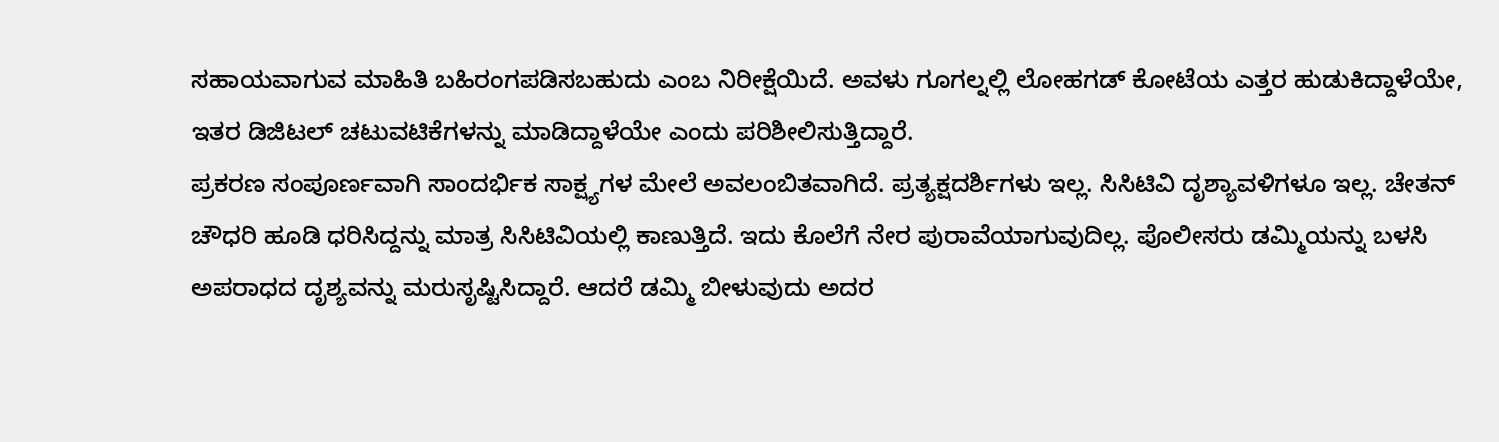ಸಹಾಯವಾಗುವ ಮಾಹಿತಿ ಬಹಿರಂಗಪಡಿಸಬಹುದು ಎಂಬ ನಿರೀಕ್ಷೆಯಿದೆ. ಅವಳು ಗೂಗಲ್ನಲ್ಲಿ ಲೋಹಗಡ್ ಕೋಟೆಯ ಎತ್ತರ ಹುಡುಕಿದ್ದಾಳೆಯೇ, ಇತರ ಡಿಜಿಟಲ್ ಚಟುವಟಿಕೆಗಳನ್ನು ಮಾಡಿದ್ದಾಳೆಯೇ ಎಂದು ಪರಿಶೀಲಿಸುತ್ತಿದ್ದಾರೆ.
ಪ್ರಕರಣ ಸಂಪೂರ್ಣವಾಗಿ ಸಾಂದರ್ಭಿಕ ಸಾಕ್ಷ್ಯಗಳ ಮೇಲೆ ಅವಲಂಬಿತವಾಗಿದೆ. ಪ್ರತ್ಯಕ್ಷದರ್ಶಿಗಳು ಇಲ್ಲ. ಸಿಸಿಟಿವಿ ದೃಶ್ಯಾವಳಿಗಳೂ ಇಲ್ಲ. ಚೇತನ್ ಚೌಧರಿ ಹೂಡಿ ಧರಿಸಿದ್ದನ್ನು ಮಾತ್ರ ಸಿಸಿಟಿವಿಯಲ್ಲಿ ಕಾಣುತ್ತಿದೆ. ಇದು ಕೊಲೆಗೆ ನೇರ ಪುರಾವೆಯಾಗುವುದಿಲ್ಲ. ಪೊಲೀಸರು ಡಮ್ಮಿಯನ್ನು ಬಳಸಿ ಅಪರಾಧದ ದೃಶ್ಯವನ್ನು ಮರುಸೃಷ್ಟಿಸಿದ್ದಾರೆ. ಆದರೆ ಡಮ್ಮಿ ಬೀಳುವುದು ಅದರ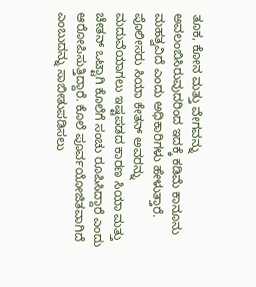ತೂಕ, ಕೋನ ಮತ್ತು ವೇಗವನ್ನು ಅವಲಂಬಿಸಿರುವುದರಿಂದ ಇದಕ್ಕೆ ಕಡಿಮೆ ಕಾನೂನು ಮಹತ್ವವಿದೆ ಎಂದು ಅಧಿಕಾರಿಗಳು ಹೇಳುತ್ತಾರೆ.
ಪೊಲೀಸರು ಸಿಯಾ ಕೇತನ್ ಅವರನ್ನು ಮದುವೆಯಾಗಲು ಇಷ್ಟಪಡದ ಕಾರಣ ಸಿಯಾ ಮತ್ತು ಚೇತನ್ ಒಟ್ಟಾಗಿ ಕೊಲೆಗೆ ಸಂಚು ರೂಪಿಸಿದ್ದಾರೆ ಎಂದು ಆರೋಪಿಸುತ್ತಿದ್ದಾರೆ. ಕೊಲೆ ಪೂರ್ವಯೋಜಿತವಾಗಿದೆ ಎಂಬುದನ್ನು ಸಾಬೀತುಪಡಿಸಲು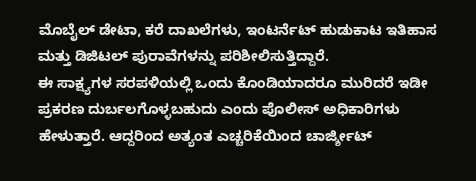ಮೊಬೈಲ್ ಡೇಟಾ, ಕರೆ ದಾಖಲೆಗಳು, ಇಂಟರ್ನೆಟ್ ಹುಡುಕಾಟ ಇತಿಹಾಸ ಮತ್ತು ಡಿಜಿಟಲ್ ಪುರಾವೆಗಳನ್ನು ಪರಿಶೀಲಿಸುತ್ತಿದ್ದಾರೆ.
ಈ ಸಾಕ್ಷ್ಯಗಳ ಸರಪಳಿಯಲ್ಲಿ ಒಂದು ಕೊಂಡಿಯಾದರೂ ಮುರಿದರೆ ಇಡೀ ಪ್ರಕರಣ ದುರ್ಬಲಗೊಳ್ಳಬಹುದು ಎಂದು ಪೊಲೀಸ್ ಅಧಿಕಾರಿಗಳು ಹೇಳುತ್ತಾರೆ. ಆದ್ದರಿಂದ ಅತ್ಯಂತ ಎಚ್ಚರಿಕೆಯಿಂದ ಚಾರ್ಜ್ಶೀಟ್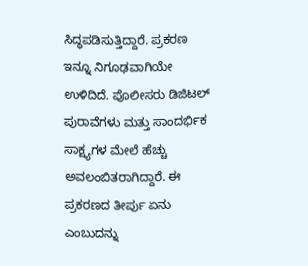ಸಿದ್ಧಪಡಿಸುತ್ತಿದ್ದಾರೆ. ಪ್ರಕರಣ ಇನ್ನೂ ನಿಗೂಢವಾಗಿಯೇ ಉಳಿದಿದೆ. ಪೊಲೀಸರು ಡಿಜಿಟಲ್ ಪುರಾವೆಗಳು ಮತ್ತು ಸಾಂದರ್ಭಿಕ ಸಾಕ್ಷ್ಯಗಳ ಮೇಲೆ ಹೆಚ್ಚು ಅವಲಂಬಿತರಾಗಿದ್ದಾರೆ. ಈ ಪ್ರಕರಣದ ತೀರ್ಪು ಏನು ಎಂಬುದನ್ನು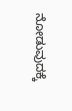ನೋಡುವುದಕ್ಕೆ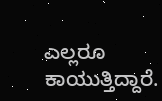ಎಲ್ಲರೂ ಕಾಯುತ್ತಿದ್ದಾರೆ.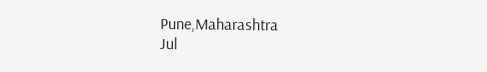Pune,Maharashtra
Jul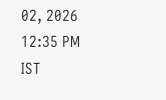02, 2026 12:35 PM IST